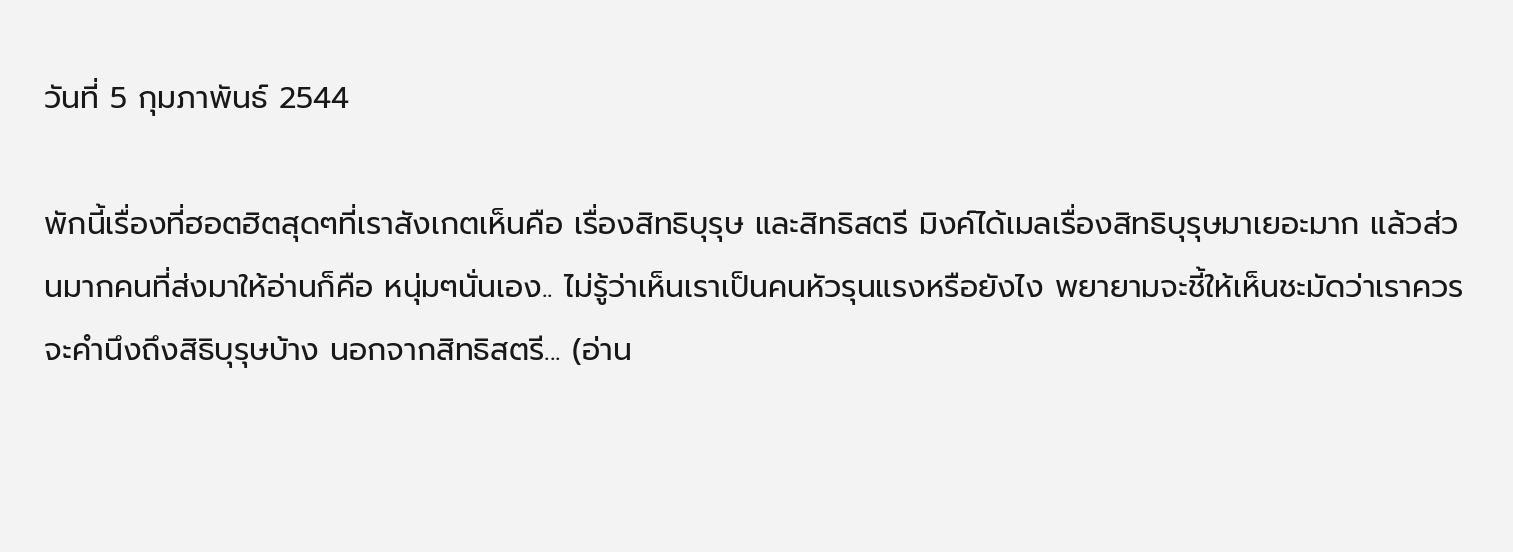วันที่ 5 กุมภาพันธ์ 2544

พักนี้เรื่องที่ฮอตฮิตสุดๆที่เราสังเกตเห็นคือ เรื่องสิทธิบุรุษ และสิทธิสตรี มิงค์ได้เมลเรื่องสิทธิบุรุษมาเยอะมาก แล้วส่วนมากคนที่ส่งมาให้อ่านก็คือ หนุ่มๆนั่นเอง.. ไม่รู้ว่าเห็นเราเป็นคนหัวรุนแรงหรือยังไง พยายามจะชี้ให้เห็นชะมัดว่าเราควรจะคำนึงถึงสิธิบุรุษบ้าง นอกจากสิทธิสตรี... (อ่าน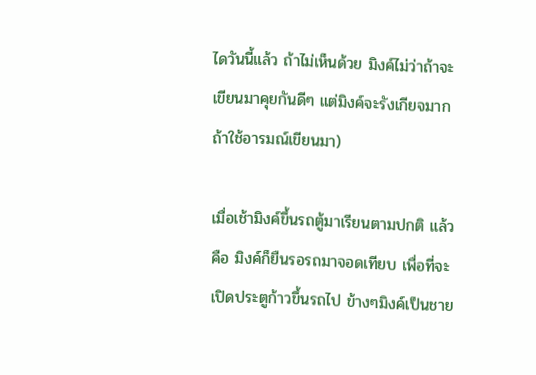ไดวันนี้แล้ว ถ้าไม่เห็นด้วย มิงค์ไม่ว่าถ้าจะเขียนมาคุยกันดีๆ แต่มิงค์จะรังเกียจมากถ้าใช้อารมณ์เขียนมา)

เมื่อเช้ามิงค์ขึ้นรถตู้มาเรียนตามปกติ แล้วคือ มิงค์ก็ยืนรอรถมาจอดเทียบ เพื่อที่จะเปิดประตูก้าวขึ้นรถไป ข้างๆมิงค์เป็นชาย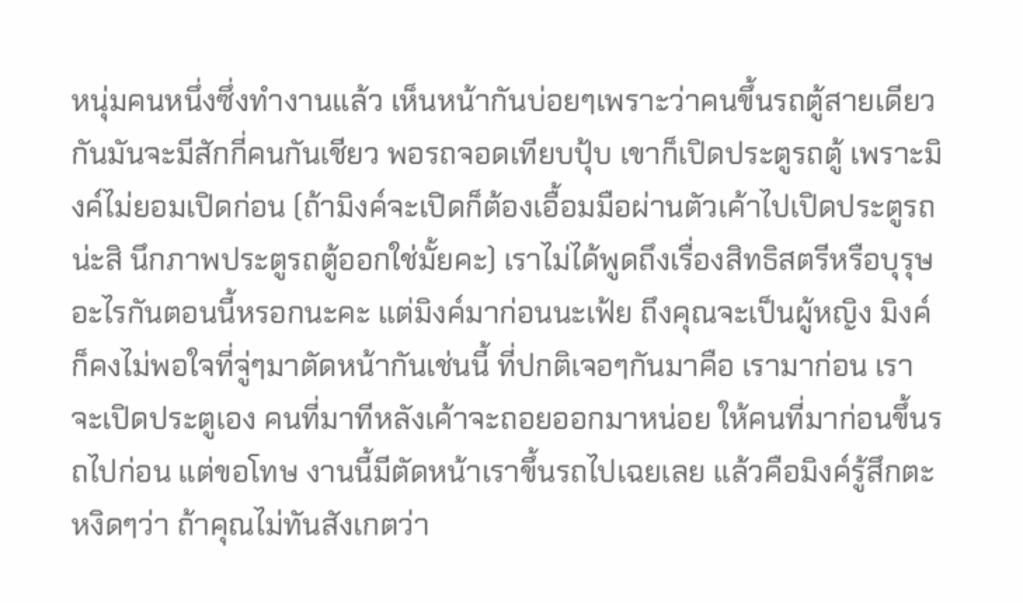หนุ่มคนหนึ่งซึ่งทำงานแล้ว เห็นหน้ากันบ่อยๆเพราะว่าคนขึ้นรถตู้สายเดียวกันมันจะมีสักกี่คนกันเชียว พอรถจอดเทียบปุ้บ เขาก็เปิดประตูรถตู้ เพราะมิงค์ไม่ยอมเปิดก่อน (ถ้ามิงค์จะเปิดก็ต้องเอื้อมมือผ่านตัวเค้าไปเปิดประตูรถน่ะสิ นึกภาพประตูรถตู้ออกใช่มั้ยคะ) เราไม่ได้พูดถึงเรื่องสิทธิสตรีหรือบุรุษอะไรกันตอนนี้หรอกนะคะ แต่มิงค์มาก่อนนะเฟ้ย ถึงคุณจะเป็นผู้หญิง มิงค์ก็คงไม่พอใจที่จู่ๆมาตัดหน้ากันเช่นนี้ ที่ปกติเจอๆกันมาคือ เรามาก่อน เราจะเปิดประตูเอง คนที่มาทีหลังเค้าจะถอยออกมาหน่อย ให้คนที่มาก่อนขึ้นรถไปก่อน แต่ขอโทษ งานนี้มีตัดหน้าเราขึ้นรถไปเฉยเลย แล้วคือมิงค์รู้สึกตะหงิดๆว่า ถ้าคุณไม่ทันสังเกตว่า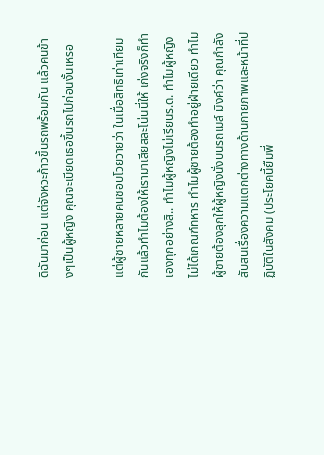ดิฉันมาก่อน แต่จังหวะก้าวขึ้นรถพร้อมกัน แล้วคนข้างๆเป็นผู้หญิง คุณจะเบียดเธอขึ้นรถไปก่อนงั้นเหรอ

แต่ผู้ชายหลายคนชอบโวยวายว่า ในเมื่อสิทธิเท่าเทียมกันแล้วทำไมต้องให้เรามาเสียสละโน่นนี่ให้ เก่งจริงก็ทำเองทุกอย่างสิ.. ทำไมผู้หญิงไม่เรียนร.ด. ทำไมผู้หญิงไม่ได้เกณฑ์ทหาร ทำไมผู้ชายต้องทำอยู่ฝ่ายเดียว ทำไมผู้ชายต้องลุกให้ผู้หญิงนั่งบนรถเมล์ มิงค์ว่า คุณกำลังสับสนเรื่องความแตกต่างทางด้านกายภาพและหน้าที่ปฏิบัติในสังคม (ประโยคนี้ยืมพี่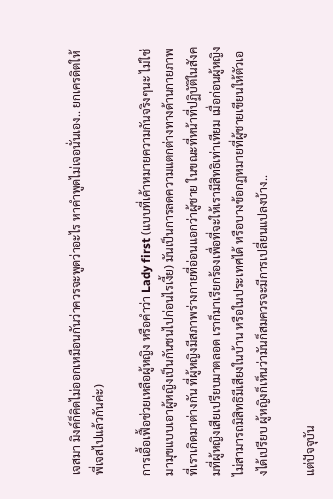เจสมา มิงค์ก็คิดไม่ออกเหมือนกันว่าควรจะพูดว่าอะไร หาคำพูดไม่เจอนั่นเอง.. ยกเครดิตให้พี่เจสไปแล้วกันค่ะ)

การเอื้อเฟื้อช่วยเหลือผู้หญิง หรือคำว่า Lady first (แบบที่เค้าหมายความกันจริงๆนะ ไม่ใช่มามุขแบบเอาผู้หญิงเป็นกันชนไปก่อนไรเงี้ย) มันเป็นการลดความแตกต่างทางด้านกายภาพที่เราเกิดมาต่างกัน ที่ผู้หญิงมีสภาพร่างกายที่อ่อนแอกว่าผู้ชาย ในขณะที่หน้าที่ปฏิบัติในสังคมที่ผู้หญิงเสียเปรียบมาตลอด เราก็มาเรียกร้องเพื่อที่จะให้เรามีสิทธิเท่าเทียม เมื่อก่อนผู้หญิงไม่สามารถมิสิทธิมีเสียงในบ้าน หรือในประเทศได้ หรือบางข้อกฏหมายที่ผู้ชายเขียนให้ตัวเองได้เปรียบ ผู้หญิงก็เห็นว่ามันก็สมควรจะมีการเปลี่ยนแปลงบ้าง..

แต่ปัจจุบัน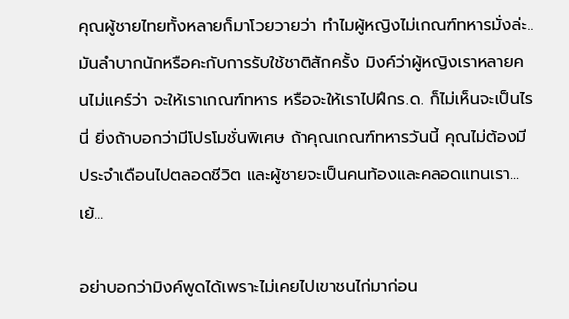คุณผู้ชายไทยทั้งหลายก็มาโวยวายว่า ทำไมผู้หญิงไม่เกณฑ์ทหารมั่งล่ะ.. มันลำบากนักหรือคะกับการรับใช้ชาติสักครั้ง มิงค์ว่าผู้หญิงเราหลายคนไม่แคร์ว่า จะให้เราเกณฑ์ทหาร หรือจะให้เราไปฝึกร.ด. ก็ไม่เห็นจะเป็นไรนี่ ยิ่งถ้าบอกว่ามีโปรโมชั่นพิเศษ ถ้าคุณเกณฑ์ทหารวันนี้ คุณไม่ต้องมีประจำเดือนไปตลอดชีวิต และผู้ชายจะเป็นคนท้องและคลอดแทนเรา... เย้...

อย่าบอกว่ามิงค์พูดได้เพราะไม่เคยไปเขาชนไก่มาก่อน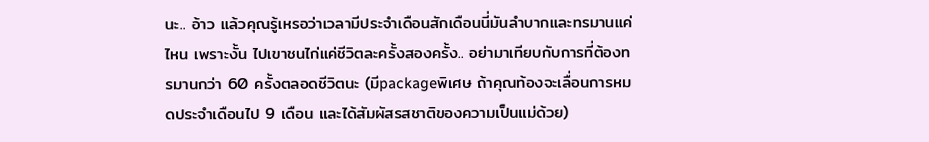นะ.. อ้าว แล้วคุณรู้เหรอว่าเวลามีประจำเดือนสักเดือนนี่มันลำบากและทรมานแค่ไหน เพราะงั้น ไปเขาชนไก่แค่ชีวิตละครั้งสองครั้ง.. อย่ามาเทียบกับการที่ต้องทรมานกว่า 60 ครั้งตลอดชีวิตนะ (มีpackageพิเศษ ถ้าคุณท้องจะเลื่อนการหมดประจำเดือนไป 9 เดือน และได้สัมผัสรสชาติของความเป็นแม่ด้วย)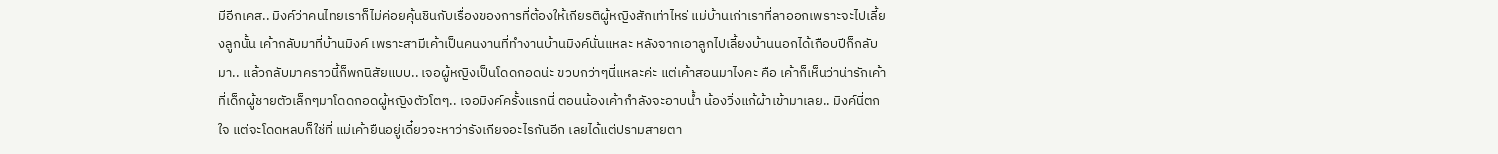มีอีกเคส.. มิงค์ว่าคนไทยเราก็ไม่ค่อยคุ้นชินกับเรื่องของการที่ต้องให้เกียรติผู้หญิงสักเท่าไหร่ แม่บ้านเก่าเราที่ลาออกเพราะจะไปเลี้ยงลูกนั้น เค้ากลับมาที่บ้านมิงค์ เพราะสามีเค้าเป็นคนงานที่ทำงานบ้านมิงค์นั่นแหละ หลังจากเอาลูกไปเลี้ยงบ้านนอกได้เกือบปีก็กลับมา.. แล้วกลับมาคราวนี้ก็พกนิสัยแบบ.. เจอผู้หญิงเป็นโดดกอดน่ะ ขวบกว่าๆนี่แหละค่ะ แต่เค้าสอนมาไงคะ คือ เค้าก็เห็นว่าน่ารักเค้าที่เด็กผู้ชายตัวเล็กๆมาโดดกอดผู้หญิงตัวโตๆ.. เจอมิงค์ครั้งแรกนี่ ตอนน้องเค้ากำลังจะอาบน้ำ น้องวิ่งแก้ผ้าเข้ามาเลย.. มิงค์นี่ตกใจ แต่จะโดดหลบก็ใช่ที่ แม่เค้ายืนอยู่เดี๋ยวจะหาว่ารังเกียจอะไรกันอีก เลยได้แต่ปรามสายตา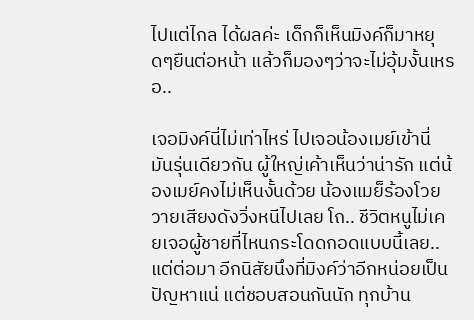ไปแต่ไกล ได้ผลค่ะ เด็กก็เห็นมิงค์ก็มาหยุดๆยืนต่อหน้า แล้วก็มองๆว่าจะไม่อุ้มงั้นเหรอ..

เจอมิงค์นี่ไม่เท่าไหร่ ไปเจอน้องเมย์เข้านี่ มันรุ่นเดียวกัน ผู้ใหญ่เค้าเห็นว่าน่ารัก แต่น้องเมย์คงไม่เห็นงั้นด้วย น้องแมย็ร้องโวยวายเสียงดังวิ่งหนีไปเลย โถ.. ชีวิตหนูไม่เคยเจอผู้ชายที่ไหนกระโดดกอดแบบนี้เลย.. แต่ต่อมา อีกนิสัยนึงที่มิงค์ว่าอีกหน่อยเป็นปัญหาแน่ แต่ชอบสอนกันนัก ทุกบ้าน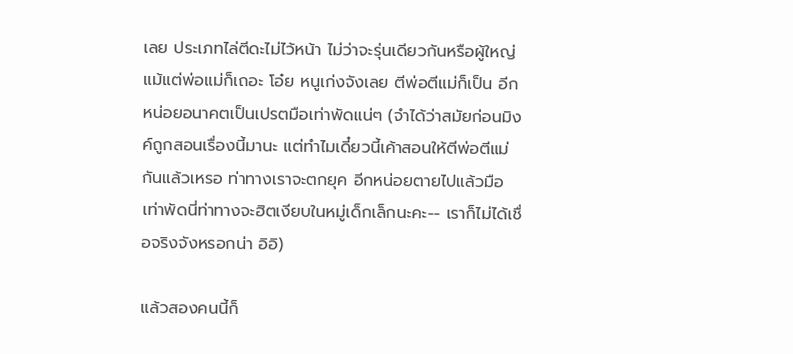เลย ประเภทไล่ตีดะไม่ไว้หน้า ไม่ว่าจะรุ่นเดียวกันหรือผู้ใหญ่ แม้แต่พ่อแม่ก็เถอะ โอ๋ย หนูเก่งจังเลย ตีพ่อตีแม่ก็เป็น อีกหน่อยอนาคตเป็นเปรตมือเท่าพัดแน่ๆ (จำได้ว่าสมัยก่อนมิงค์ถูกสอนเรื่องนี้มานะ แต่ทำไมเดี๋ยวนี้เค้าสอนให้ตีพ่อตีแม่กันแล้วเหรอ ท่าทางเราจะตกยุค อีกหน่อยตายไปแล้วมือเท่าพัดนี่ท่าทางจะฮิตเงียบในหมู่เด็กเล็กนะคะ-- เราก็ไม่ได้เชื่อจริงจังหรอกน่า อิอิ)

แล้วสองคนนี้ก็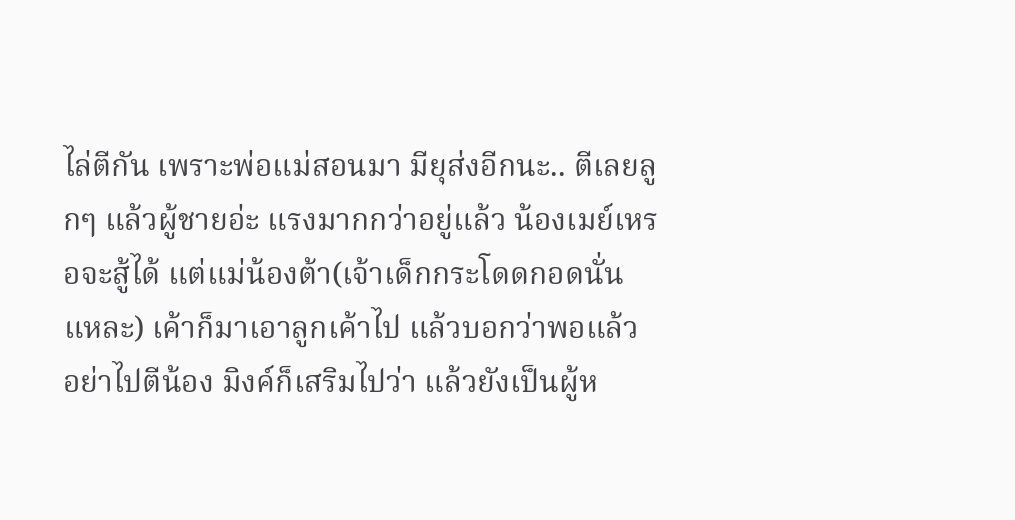ไล่ตีกัน เพราะพ่อแม่สอนมา มียุส่งอีกนะ.. ตีเลยลูกๆ แล้วผู้ชายอ่ะ แรงมากกว่าอยู่แล้ว น้องเมย์เหรอจะสู้ได้ แต่แม่น้องต้า(เจ้าเด็กกระโดดกอดนั่นแหละ) เค้าก็มาเอาลูกเค้าไป แล้วบอกว่าพอแล้ว อย่าไปตีน้อง มิงค์ก็เสริมไปว่า แล้วยังเป็นผู้ห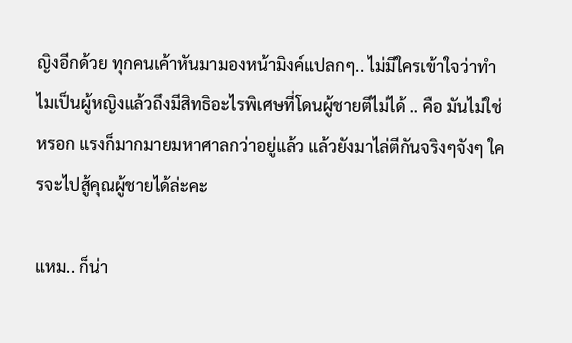ญิงอีกด้วย ทุกคนเค้าหันมามองหน้ามิงค์แปลกๆ.. ไม่มีใครเข้าใจว่าทำไมเป็นผู้หญิงแล้วถึงมีสิทธิอะไรพิเศษที่โดนผู้ชายตีไม่ได้ .. คือ มันไม่ใช่หรอก แรงก็มากมายมหาศาลกว่าอยู่แล้ว แล้วยังมาไล่ตีกันจริงๆจังๆ ใครจะไปสู้คุณผู้ชายได้ล่ะคะ

แหม.. ก็น่า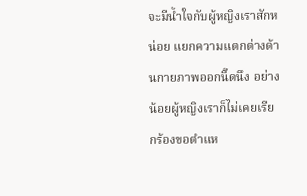จะมีน้ำใจกับผู้หญิงเราสักหน่อย แยกความแตกต่างด้านกายภาพออกนิ๊ดนึง อย่างน้อยผู้หญิงเราก็ไม่เคยเรียกร้องขอตำแห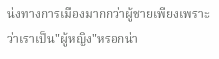น่งทางการเมืองมากกว่าผู้ชายเพียงเพราะว่าเราเป็น"ผู้หญิง"หรอกน่า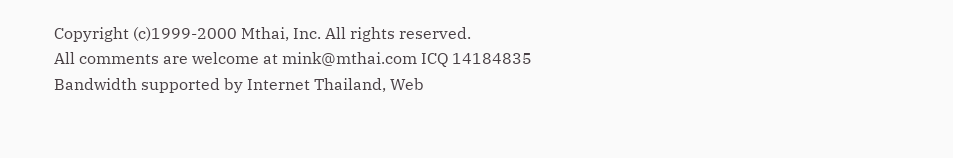Copyright (c)1999-2000 Mthai, Inc. All rights reserved.
All comments are welcome at mink@mthai.com ICQ 14184835
Bandwidth supported by Internet Thailand, Web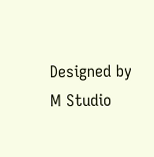Designed by M Studio